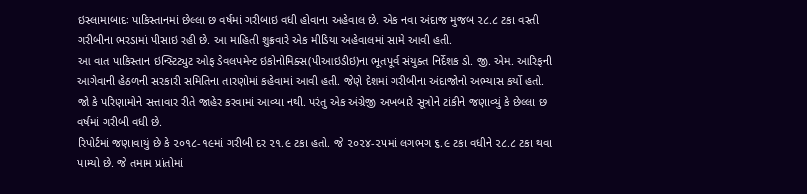ઇસ્લામાબાદઃ પાકિસ્તાનમાં છેલ્લા છ વર્ષમાં ગરીબાઇ વધી હોવાના અહેવાલ છે. એક નવા અંદાજ મુજબ ૨૮.૮ ટકા વસ્તી ગરીબીના ભરડામાં પીસાઇ રહી છે. આ માહિતી શુક્રવારે એક મીડિયા અહેવાલમાં સામે આવી હતી.
આ વાત પાકિસ્તાન ઇન્સ્ટિટ્યુટ ઓફ ડેવલપમેન્ટ ઇકોનોમિક્સ(પીઆઇડીઇ)ના ભૂતપૂર્વ સંયુક્ત નિર્દેશક ડો. જી. એમ. આરિફની આગેવાની હેઠળની સરકારી સમિતિના તારણોમાં કહેવામાં આવી હતી. જેણે દેશમાં ગરીબીના અંદાજોનો અભ્યાસ કર્યો હતો. જો કે પરિણામોને સત્તાવાર રીતે જાહેર કરવામાં આવ્યા નથી. પરંતુ એક અંગ્રેજી અખબારે સૂત્રોને ટાંકીને જણાવ્યું કે છેલ્લા છ વર્ષમાં ગરીબી વધી છે.
રિપોર્ટમાં જણાવાયું છે કે ૨૦૧૮-૧૯માં ગરીબી દર ૨૧.૯ ટકા હતો. જે ૨૦૨૪-૨૫માં લગભગ ૬.૯ ટકા વધીને ૨૮.૮ ટકા થવા પામ્યો છે. જે તમામ પ્રાંતોમાં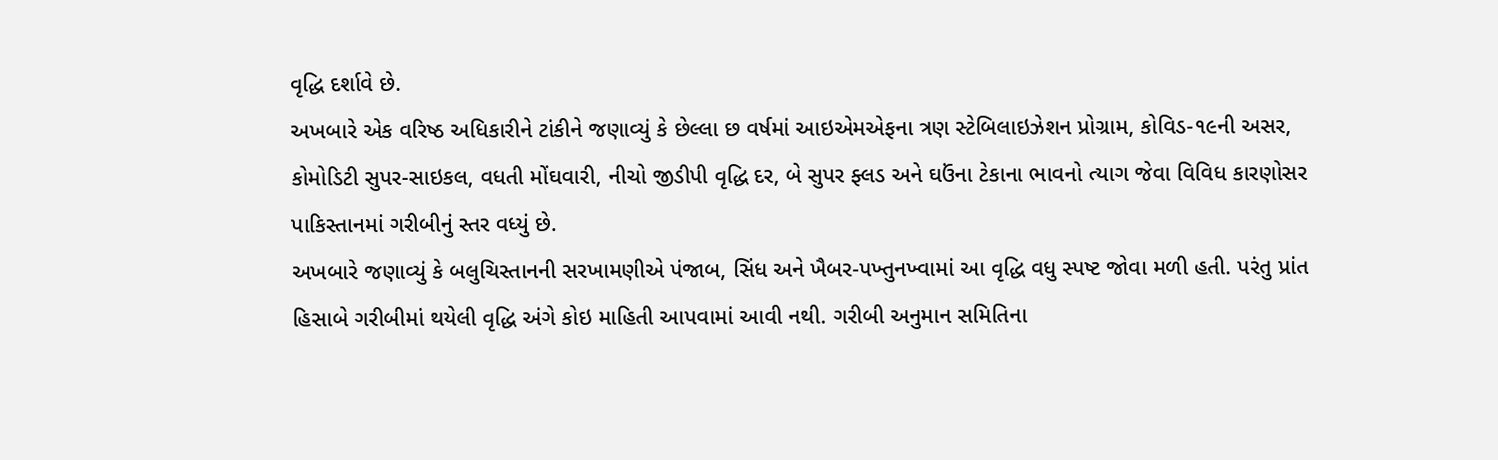વૃદ્ધિ દર્શાવે છે.
અખબારે એક વરિષ્ઠ અધિકારીને ટાંકીને જણાવ્યું કે છેલ્લા છ વર્ષમાં આઇએમએફના ત્રણ સ્ટેબિલાઇઝેશન પ્રોગ્રામ, કોવિડ-૧૯ની અસર, કોમોડિટી સુપર-સાઇકલ, વધતી મોંઘવારી, નીચો જીડીપી વૃદ્ધિ દર, બે સુપર ફ્લડ અને ઘઉંના ટેકાના ભાવનો ત્યાગ જેવા વિવિધ કારણોસર પાકિસ્તાનમાં ગરીબીનું સ્તર વધ્યું છે.
અખબારે જણાવ્યું કે બલુચિસ્તાનની સરખામણીએ પંજાબ, સિંધ અને ખૈબર-પખ્તુનખ્વામાં આ વૃદ્ધિ વધુ સ્પષ્ટ જોવા મળી હતી. પરંતુ પ્રાંત હિસાબે ગરીબીમાં થયેલી વૃદ્ધિ અંગે કોઇ માહિતી આપવામાં આવી નથી. ગરીબી અનુમાન સમિતિના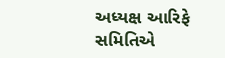અધ્યક્ષ આરિફે સમિતિએ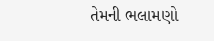તેમની ભલામણો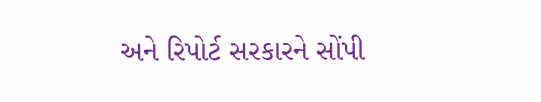અને રિપોર્ટ સરકારને સોંપી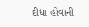દીધા હોવાની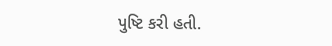પુષ્ટિ કરી હતી.